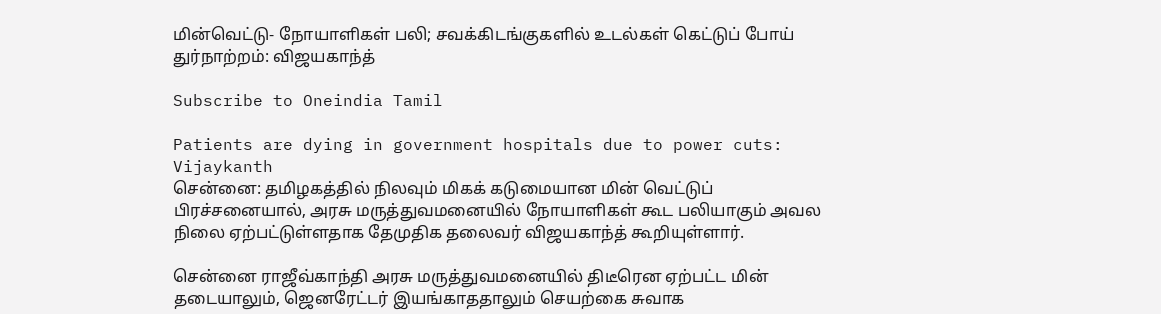மின்வெட்டு- நோயாளிகள் பலி; சவக்கிடங்குகளில் உடல்கள் கெட்டுப் போய் துர்நாற்றம்: விஜயகாந்த்

Subscribe to Oneindia Tamil

Patients are dying in government hospitals due to power cuts: Vijaykanth
சென்னை: தமிழகத்தில் நிலவும் மிகக் கடுமையான மின் வெட்டுப் பிரச்சனையால், அரசு மருத்துவமனையில் நோயாளிகள் கூட பலியாகும் அவல நிலை ஏற்பட்டுள்ளதாக தேமுதிக தலைவர் விஜயகாந்த் கூறியுள்ளார்.

சென்னை ராஜீவ்காந்தி அரசு மருத்துவமனையில் திடீரென ஏற்பட்ட மின் தடையாலும், ஜெனரேட்டர் இயங்காததாலும் செயற்கை சுவாக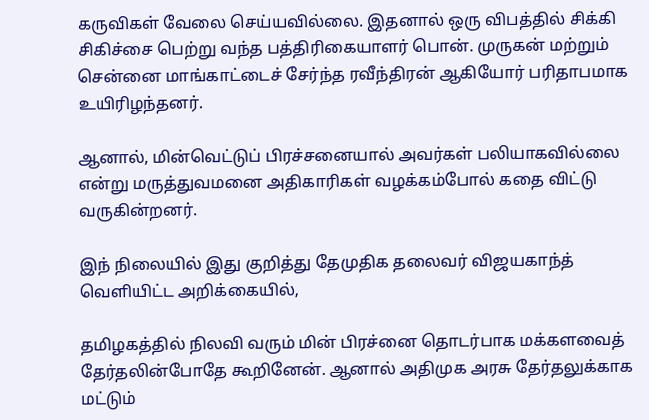கருவிகள் வேலை செய்யவில்லை. இதனால் ஒரு விபத்தில் சிக்கி சிகிச்சை பெற்று வந்த பத்திரிகையாளர் பொன். முருகன் மற்றும் சென்னை மாங்காட்டைச் சேர்ந்த ரவீந்திரன் ஆகியோர் பரிதாபமாக உயிரிழந்தனர்.

ஆனால், மின்வெட்டுப் பிரச்சனையால் அவர்கள் பலியாகவில்லை என்று மருத்துவமனை அதிகாரிகள் வழக்கம்போல் கதை விட்டு வருகின்றனர்.

இந் நிலையில் இது குறித்து தேமுதிக தலைவர் விஜயகாந்த் வெளியிட்ட அறிக்கையில்,

தமிழகத்தில் நிலவி வரும் மின் பிரச்னை தொடர்பாக மக்களவைத் தேர்தலின்போதே கூறினேன். ஆனால் அதிமுக அரசு தேர்தலுக்காக மட்டும்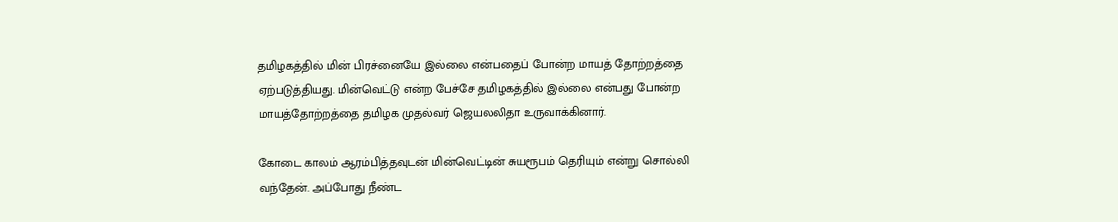தமிழகத்தில் மின் பிரச்னையே இல்லை என்பதைப் போன்ற மாயத் தோற்றத்தை ஏற்படுத்தியது. மின்வெட்டு என்ற பேச்சே தமிழகத்தில் இல்லை என்பது‌ போன்ற மாயத்தோற்றத்தை தமிழக முதல்வர் ஜெயலலிதா உருவாக்கினார்.

கோடை காலம் ஆரம்பித்தவுடன் மின்வெட்டின் சுயரூபம் தெரியும் என்று‌ சொல்லி வந்தேன். அப்போது‌ நீண்ட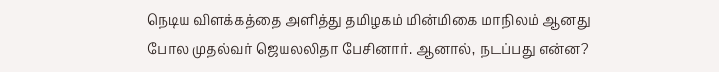நெடிய விளக்கத்தை அளித்து‌ தமிழகம் மின்மிகை மாநிலம் ஆனது‌ போல முதல்வர் ஜெயலலிதா பேசினார். ஆனால், நடப்பது‌ என்ன?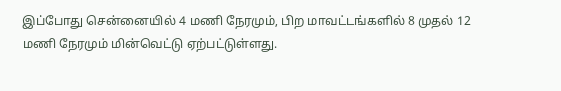இப்போது சென்னையில் 4 மணி நேரமும், பிற மாவட்டங்களில் 8 முதல் 12 மணி நேரமும் மின்வெட்டு ஏற்பட்டுள்ளது.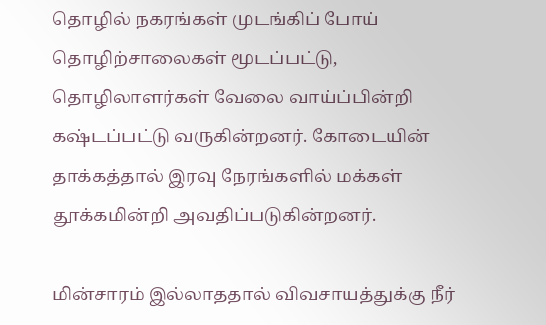தொழில் நகரங்கள் முடங்கிப் போய் தொழிற்சாலைகள் மூடப்பட்டு, தொழிலாளர்கள் வேலை வாய்ப்பின்றி கஷ்டப்பட்டு வருகின்றனர். கோடையின் தாக்கத்தால் இரவு நேரங்களில் மக்கள் தூக்கமின்றி அவதிப்படுகின்றனர்.

மின்சாரம் இல்லாததால் விவசாயத்துக்கு நீர்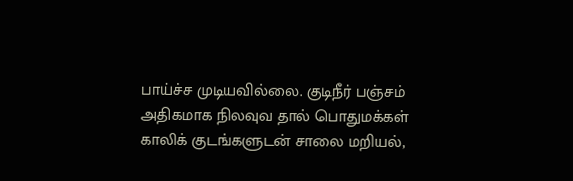பாய்ச்ச முடியவில்லை. குடிநீர் பஞ்சம் அதிகமாக நிலவுவ தால் பொதுமக்கள் காலிக் குடங்களுடன் சாலை மறியல்,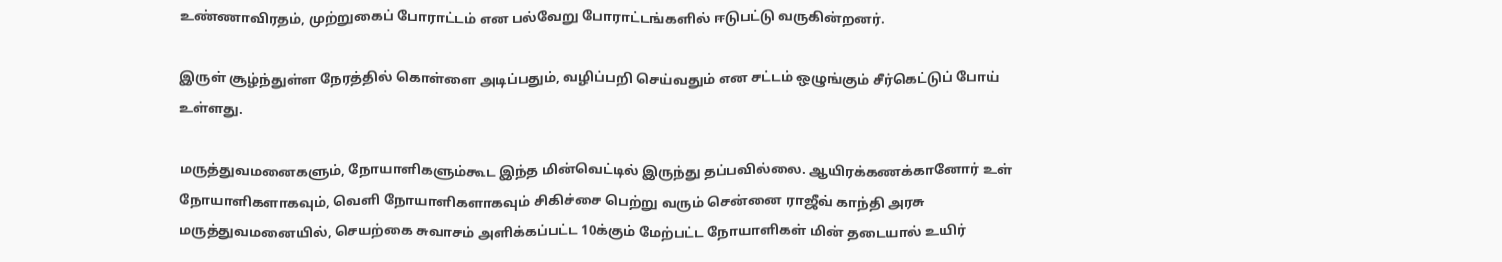உண்ணாவிரதம், முற்றுகைப் போராட்டம் என பல்வேறு போராட்டங்களில் ஈடுபட்டு வருகின்றனர்.

இருள் சூழ்ந்துள்ள நேரத்தில் கொள்ளை அடிப்பதும், வழிப்பறி செய்வதும் என சட்டம் ஒழுங்கும் சீர்கெட்டுப் போய் உள்ளது.

மருத்துவமனைகளும், நோயாளிகளும்கூட இந்த மின்வெட்டில் இருந்து தப்பவில்லை. ஆயிரக்கணக்கானோர் உள் நோயாளிகளாகவும், வெளி நோயாளிகளாகவும் சிகிச்சை பெற்று வரும் சென்னை ராஜீவ் காந்தி அரசு மருத்துவமனையில், செயற்கை சுவாசம் அளிக்கப்பட்ட 10க்கும் மேற்பட்ட நோயாளிகள் மின் தடையால் உயிர்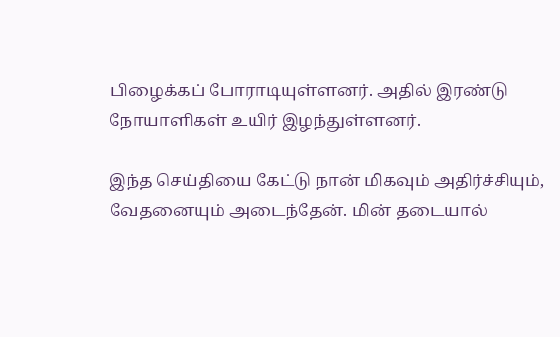பிழைக்கப் போராடியுள்ளனர். அதில் இரண்டு நோயாளிகள் உயிர் இழந்துள்ளனர்.

இந்த செய்தியை கேட்டு நான் மிகவும் அதிர்ச்சியும், வேதனையும் அடைந்தேன். மின் தடையால்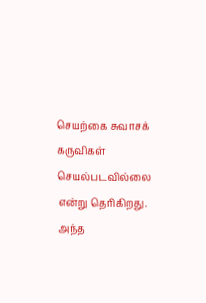செயற்கை சுவாசக் கருவிகள் செயல்படவில்லை என்று தெரிகிறது. அந்த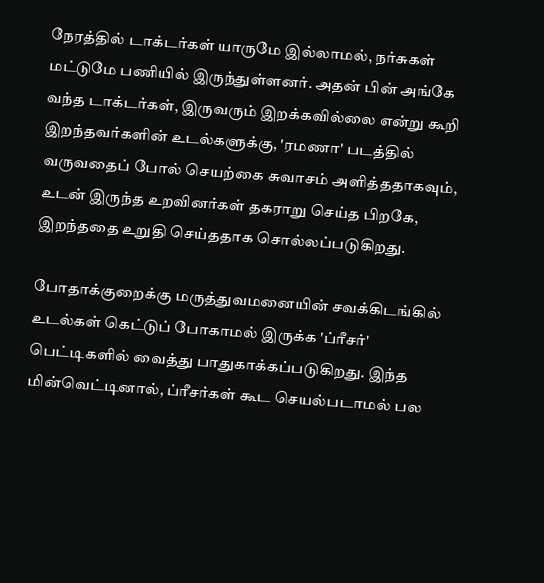நேரத்தில் டாக்டர்கள் யாருமே இல்லாமல், நர்சுகள் மட்டுமே பணியில் இருந்து‌ள்ளனர். அதன் பின் அங்கே வந்த டாக்டர்கள், இருவரும் இறக்கவில்லை என்று‌ கூறி இறந்தவர்களின் உடல்களுக்கு, 'ரமணா' படத்தில் வருவதைப் போல் செயற்கை சுவாசம் அளித்ததாகவும், உடன் இருந்த உறவினர்கள் தகராறு‌ செய்த பிறகே, இறந்ததை உறு‌தி செய்ததாக சொல்லப்படுகிறது‌.

போதாக்குறைக்கு மருத்து‌வமனையின் சவக்கிடங்கில் உடல்கள் கெட்டுப் போகாமல் இருக்க 'ப்ரீசர்' பெட்டிகளில் வைத்து‌ பாதுகாக்கப்படுகிறது‌. இந்த மின்வெட்டினால், ப்ரீசர்கள் கூட செயல்படாமல் பல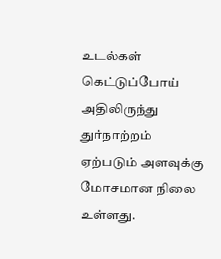உடல்கள் கெட்டுப்போய் அதிலிருந்து‌ துர்நாற்றம் ஏற்படும் அளவுக்கு மோசமான நிலை உள்ளது‌.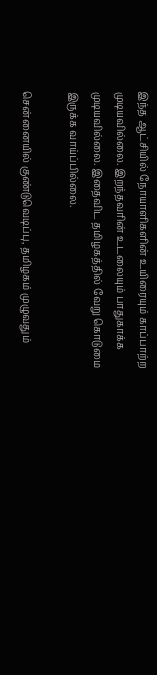இந்த ஆட்சியில் நோயாளிகளின் உயிரையும் காப்பாற்ற முடியவில்லை. இறந்தவரின் உடலையும் பாதுகாக்க முடியவில்லை. இதைவிட தமிழகத்தில் வேறு கொடுமை இருக்க வாய்ப்பில்லை.

சென்னையில் குண்டுவெடிப்பு, தமிழகம் முழுவது‌ம்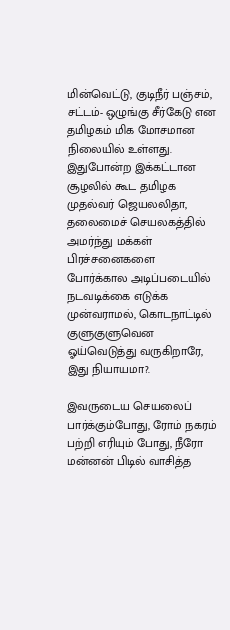மின்வெட்டு, குடிநீர் பஞ்சம், சட்டம்- ஒழுங்கு சீர்கேடு என தமிழகம் மிக மோசமான நிலையில் உள்ளது‌. இது‌போன்ற இக்கட்டான சூழலில் கூட தமிழக முதல்வர் ஜெயலலிதா, தலைமைச் செயலகத்தில் அமர்ந்து‌ மக்கள் பிரச்சனைகளை போர்க்கால அடிப்படையில் நடவடிக்கை எடுக்க முன்வராமல், கொடநாட்டில் குளுகுளுவென ஓய்வெடுத்து‌ வருகிறாரே, இது‌ நியாயமா?.

இவருடைய செயலைப் பார்க்கும்போது, ரோம் நகரம் பற்றி எரியும் போது‌, நீரோ மன்னன் பிடில் வாசித்த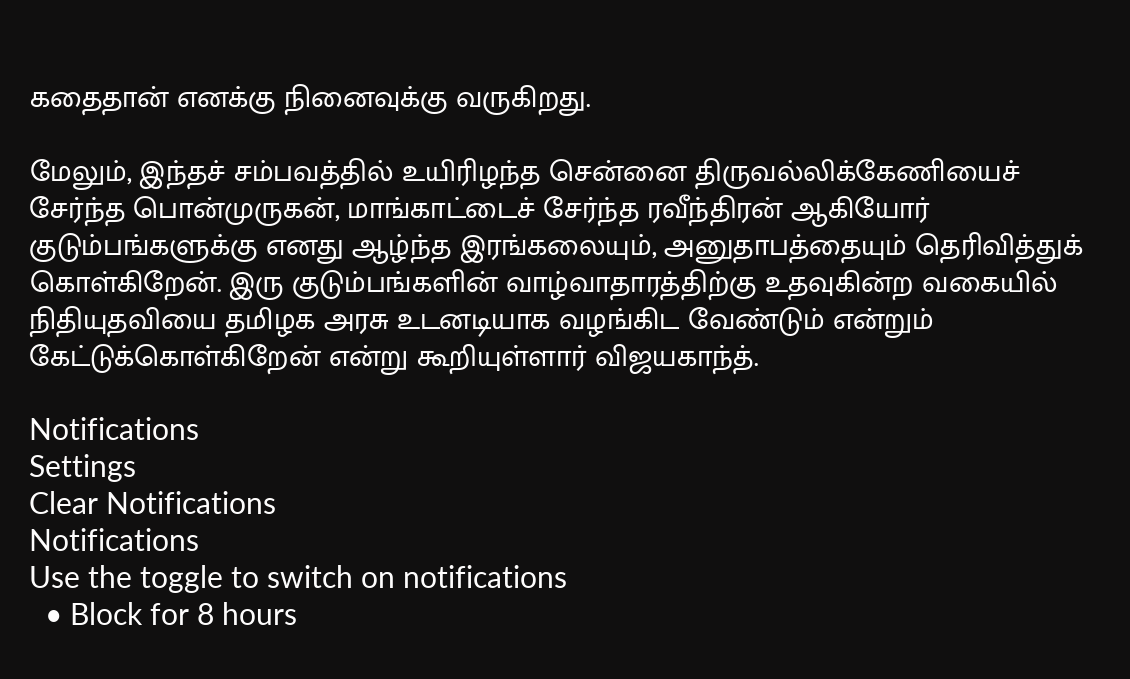கதைதான் எனக்கு நினைவுக்கு வருகிறது‌.

மேலு‌ம், இந்தச் சம்பவத்தில் உயிரிழந்த சென்னை திருவல்லிக்கேணியைச் சேர்ந்த பொன்முருகன், மாங்காட்டைச் சேர்ந்த ரவீந்திரன் ஆகியோர் குடும்பங்களுக்கு எனது‌ ஆழ்ந்த இரங்கலையும், அனு‌தாபத்தையும் தெரிவித்து‌க் கொள்கிறேன். இரு குடும்பங்களின் வாழ்வாதாரத்திற்கு உதவுகின்ற வகையில் நிதியுதவியை தமிழக அரசு உடனடியாக வழங்கிட வேண்டும் என்று‌ம் கேட்டுக்கொள்கிறேன் என்று கூறியுள்ளார் விஜயகாந்த்.

Notifications
Settings
Clear Notifications
Notifications
Use the toggle to switch on notifications
  • Block for 8 hours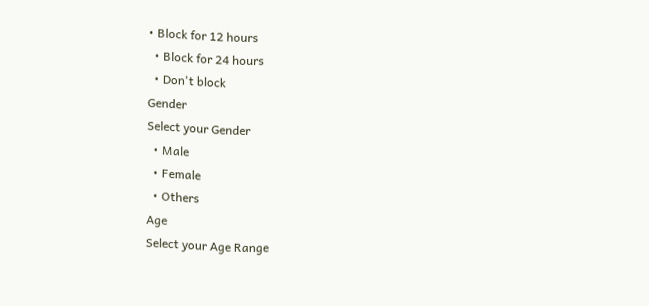• Block for 12 hours
  • Block for 24 hours
  • Don't block
Gender
Select your Gender
  • Male
  • Female
  • Others
Age
Select your Age Range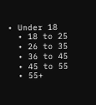• Under 18
  • 18 to 25
  • 26 to 35
  • 36 to 45
  • 45 to 55
  • 55+